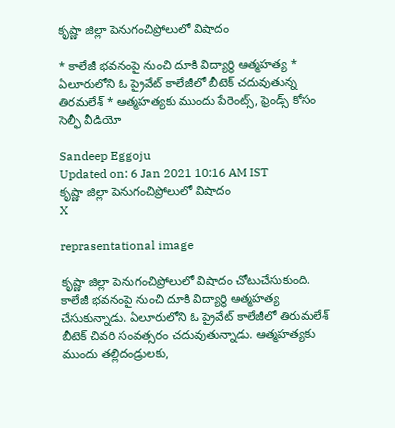కృష్ణా జిల్లా పెనుగంచిప్రోలులో విషాదం

* కాలేజీ భవనంపై నుంచి దూకి విద్యార్థి ఆత్మహత్య * ఏలూరులోని ఓ ప్రైవేట్‌ కాలేజీలో బీటెక్‌ చదువుతున్న తిరమలేశ్‌ * ఆత్మహత్యకు ముందు పేరెంట్స్‌, ఫ్రెండ్స్‌ కోసం సెల్ఫీ వీడియో

Sandeep Eggoju
Updated on: 6 Jan 2021 10:16 AM IST
కృష్ణా జిల్లా పెనుగంచిప్రోలులో విషాదం
X

reprasentational image

కృష్ణా జిల్లా పెనుగంచిప్రోలులో విషాదం చోటుచేసుకుంది. కాలేజీ భవనంపై నుంచి దూకి విద్యార్థి ఆత్మహత్య చేసుకున్నాడు. ఏలూరులోని ఓ ప్రైవేట్‌ కాలేజీలో తిరుమలేశ్‌ బీటెక్‌ చివరి సంవత్సరం చదువుతున్నాడు. ఆత్మహత్యకు ముందు తల్లిదండ్రులకు,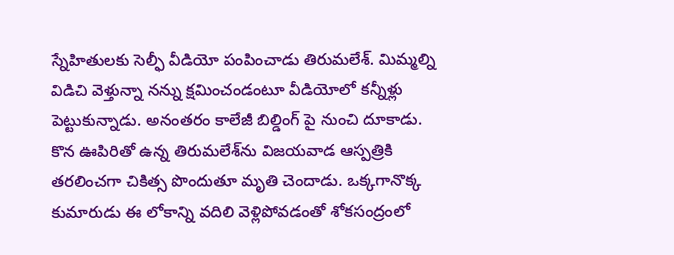స్నేహితులకు సెల్ఫీ వీడియో పంపించాడు తిరుమలేశ్‌. మిమ్మల్ని విడిచి వెళ్తున్నా నన్ను క్షమించండంటూ వీడియోలో కన్నీళ్లు పెట్టుకున్నాడు. అనంతరం కాలేజీ బిల్డింగ్‌ పై నుంచి దూకాడు. కొన ఊపిరితో ఉన్న తిరుమలేశ్‌ను విజయవాడ ఆస్పత్రికి తరలించగా చికిత్స పొందుతూ మృతి చెందాడు. ఒక్కగానొక్క కుమారుడు ఈ లోకాన్ని వదిలి వెళ్లిపోవడంతో శోకసంద్రంలో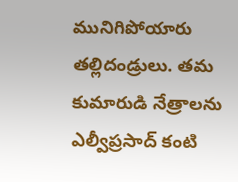మునిగిపోయారు తల్లిదండ్రులు. తమ కుమారుడి నేత్రాలను ఎల్వీప్రసాద్‌ కంటి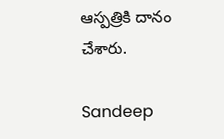ఆస్పత్రికి దానం చేశారు.

Sandeep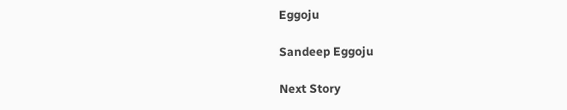Eggoju

Sandeep Eggoju

Next Story